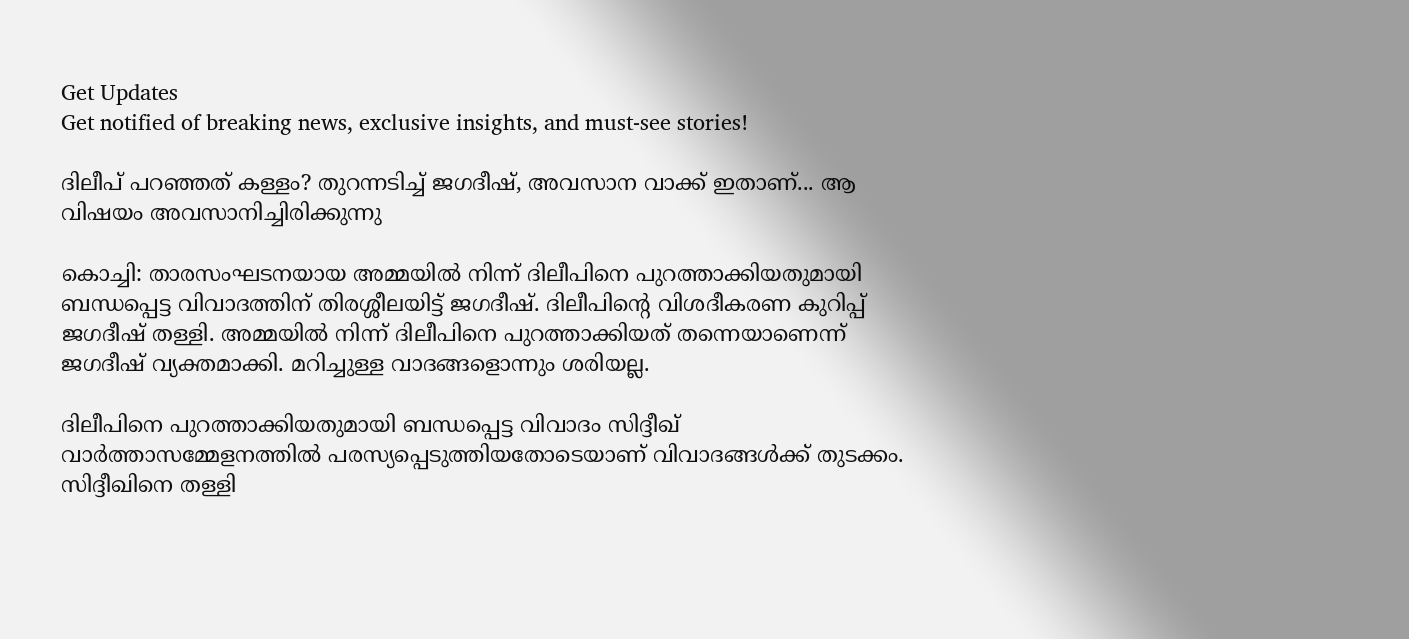Get Updates
Get notified of breaking news, exclusive insights, and must-see stories!

ദിലീപ് പറഞ്ഞത് കള്ളം? തുറന്നടിച്ച് ജഗദീഷ്, അവസാന വാക്ക് ഇതാണ്... ആ വിഷയം അവസാനിച്ചിരിക്കുന്നു

കൊച്ചി: താരസംഘടനയായ അമ്മയില്‍ നിന്ന് ദിലീപിനെ പുറത്താക്കിയതുമായി ബന്ധപ്പെട്ട വിവാദത്തിന് തിരശ്ശീലയിട്ട് ജഗദീഷ്. ദിലീപിന്റെ വിശദീകരണ കുറിപ്പ് ജഗദീഷ് തള്ളി. അമ്മയില്‍ നിന്ന് ദിലീപിനെ പുറത്താക്കിയത് തന്നെയാണെന്ന് ജഗദീഷ് വ്യക്തമാക്കി. മറിച്ചുള്ള വാദങ്ങളൊന്നും ശരിയല്ല.

ദിലീപിനെ പുറത്താക്കിയതുമായി ബന്ധപ്പെട്ട വിവാദം സിദ്ദീഖ് വാര്‍ത്താസമ്മേളനത്തില്‍ പരസ്യപ്പെടുത്തിയതോടെയാണ് വിവാദങ്ങള്‍ക്ക് തുടക്കം. സിദ്ദീഖിനെ തള്ളി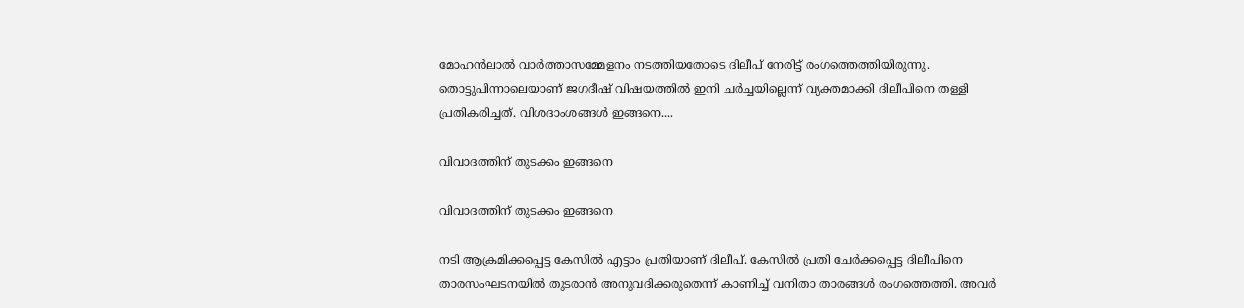മോഹന്‍ലാല്‍ വാര്‍ത്താസമ്മേളനം നടത്തിയതോടെ ദിലീപ് നേരിട്ട് രംഗത്തെത്തിയിരുന്നു. തൊട്ടുപിന്നാലെയാണ് ജഗദീഷ് വിഷയത്തില്‍ ഇനി ചര്‍ച്ചയില്ലെന്ന് വ്യക്തമാക്കി ദിലീപിനെ തള്ളി പ്രതികരിച്ചത്. വിശദാംശങ്ങള്‍ ഇങ്ങനെ....

വിവാദത്തിന് തുടക്കം ഇങ്ങനെ

വിവാദത്തിന് തുടക്കം ഇങ്ങനെ

നടി ആക്രമിക്കപ്പെട്ട കേസില്‍ എട്ടാം പ്രതിയാണ് ദിലീപ്. കേസില്‍ പ്രതി ചേര്‍ക്കപ്പെട്ട ദിലീപിനെ താരസംഘടനയില്‍ തുടരാന്‍ അനുവദിക്കരുതെന്ന് കാണിച്ച് വനിതാ താരങ്ങള്‍ രംഗത്തെത്തി. അവര്‍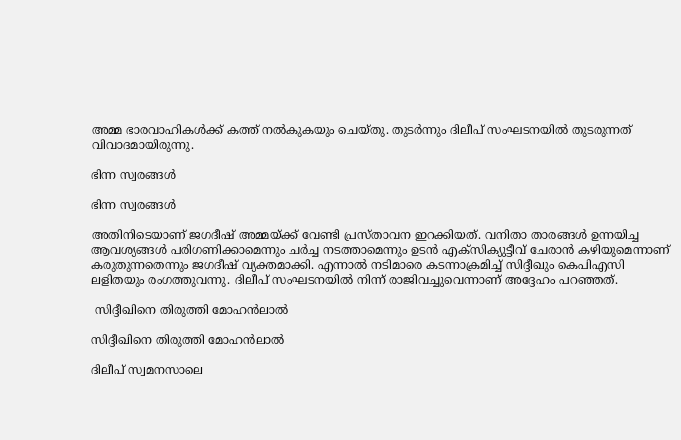അമ്മ ഭാരവാഹികള്‍ക്ക് കത്ത് നല്‍കുകയും ചെയ്തു. തുടര്‍ന്നും ദിലീപ് സംഘടനയില്‍ തുടരുന്നത് വിവാദമായിരുന്നു.

ഭിന്ന സ്വരങ്ങള്‍

ഭിന്ന സ്വരങ്ങള്‍

അതിനിടെയാണ് ജഗദീഷ് അമ്മയ്ക്ക് വേണ്ടി പ്രസ്താവന ഇറക്കിയത്. വനിതാ താരങ്ങള്‍ ഉന്നയിച്ച ആവശ്യങ്ങള്‍ പരിഗണിക്കാമെന്നും ചര്‍ച്ച നടത്താമെന്നും ഉടന്‍ എക്‌സിക്യുട്ടീവ് ചേരാന്‍ കഴിയുമെന്നാണ് കരുതുന്നതെന്നും ജഗദീഷ് വ്യക്തമാക്കി. എന്നാല്‍ നടിമാരെ കടന്നാക്രമിച്ച് സിദ്ദീഖും കെപിഎസി ലളിതയും രംഗത്തുവന്നു. ദിലീപ് സംഘടനയില്‍ നിന്ന് രാജിവച്ചുവെന്നാണ് അദ്ദേഹം പറഞ്ഞത്.

 സിദ്ദീഖിനെ തിരുത്തി മോഹന്‍ലാല്‍

സിദ്ദീഖിനെ തിരുത്തി മോഹന്‍ലാല്‍

ദിലീപ് സ്വമനസാലെ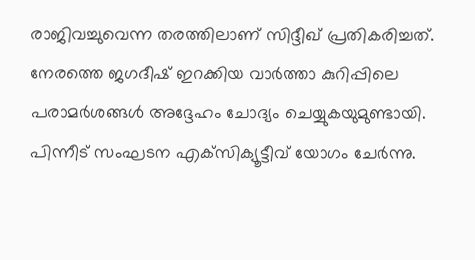രാജിവച്ചുവെന്ന തരത്തിലാണ് സിദ്ദീഖ് പ്രതികരിച്ചത്. നേരത്തെ ജഗദീഷ് ഇറക്കിയ വാര്‍ത്താ കുറിപ്പിലെ പരാമര്‍ശങ്ങള്‍ അദ്ദേഹം ചോദ്യം ചെയ്യുകയുമുണ്ടായി. പിന്നീട് സംഘടന എക്‌സിക്യൂട്ടീവ് യോഗം ചേര്‍ന്നു.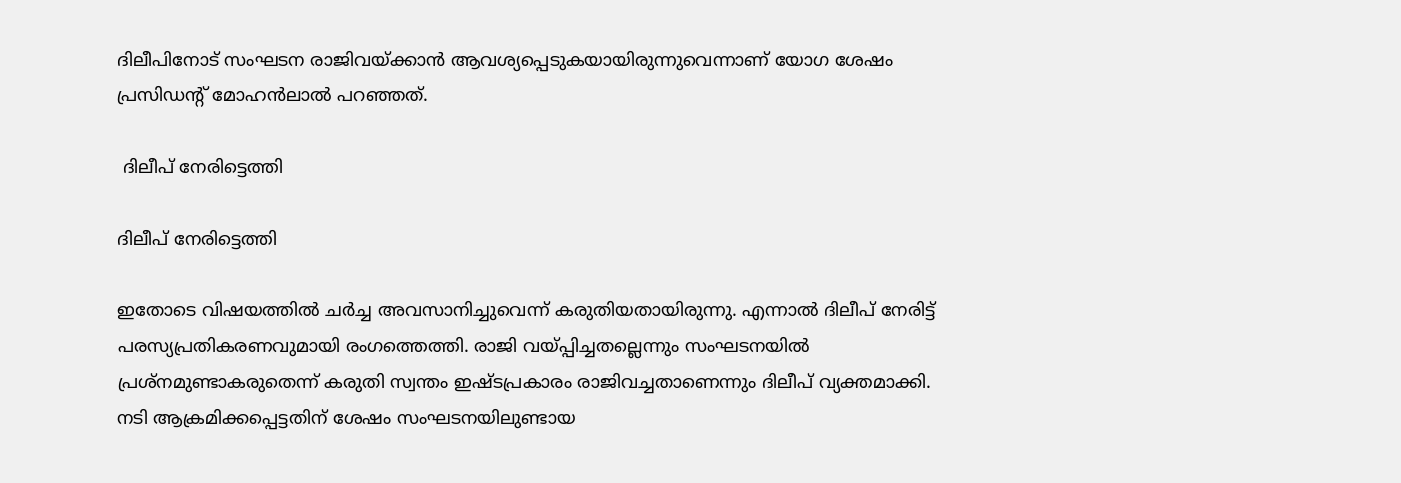ദിലീപിനോട് സംഘടന രാജിവയ്ക്കാന്‍ ആവശ്യപ്പെടുകയായിരുന്നുവെന്നാണ് യോഗ ശേഷം പ്രസിഡന്റ് മോഹന്‍ലാല്‍ പറഞ്ഞത്.

 ദിലീപ് നേരിട്ടെത്തി

ദിലീപ് നേരിട്ടെത്തി

ഇതോടെ വിഷയത്തില്‍ ചര്‍ച്ച അവസാനിച്ചുവെന്ന് കരുതിയതായിരുന്നു. എന്നാല്‍ ദിലീപ് നേരിട്ട് പരസ്യപ്രതികരണവുമായി രംഗത്തെത്തി. രാജി വയ്പ്പിച്ചതല്ലെന്നും സംഘടനയില്‍ പ്രശ്‌നമുണ്ടാകരുതെന്ന് കരുതി സ്വന്തം ഇഷ്ടപ്രകാരം രാജിവച്ചതാണെന്നും ദിലീപ് വ്യക്തമാക്കി. നടി ആക്രമിക്കപ്പെട്ടതിന് ശേഷം സംഘടനയിലുണ്ടായ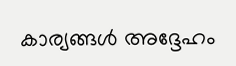കാര്യങ്ങള്‍ അദ്ദേഹം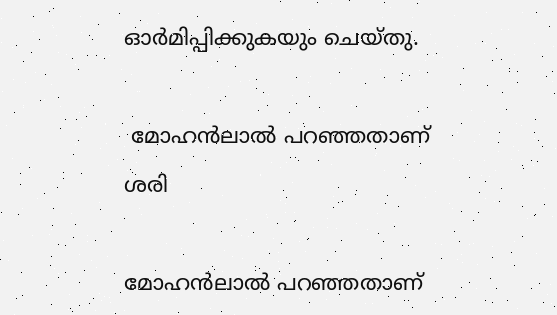ഓര്‍മിപ്പിക്കുകയും ചെയ്തു.

 മോഹന്‍ലാല്‍ പറഞ്ഞതാണ് ശരി

മോഹന്‍ലാല്‍ പറഞ്ഞതാണ്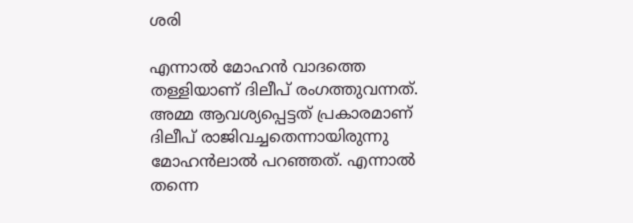ശരി

എന്നാല്‍ മോഹന്‍ വാദത്തെ തള്ളിയാണ് ദിലീപ് രംഗത്തുവന്നത്. അമ്മ ആവശ്യപ്പെട്ടത് പ്രകാരമാണ് ദിലീപ് രാജിവച്ചതെന്നായിരുന്നു മോഹന്‍ലാല്‍ പറഞ്ഞത്. എന്നാല്‍ തന്നെ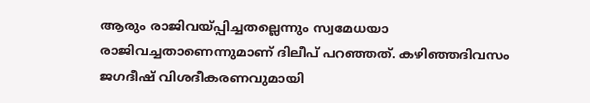ആരും രാജിവയ്പ്പിച്ചതല്ലെന്നും സ്വമേധയാ രാജിവച്ചതാണെന്നുമാണ് ദിലീപ് പറഞ്ഞത്. കഴിഞ്ഞദിവസം ജഗദീഷ് വിശദീകരണവുമായി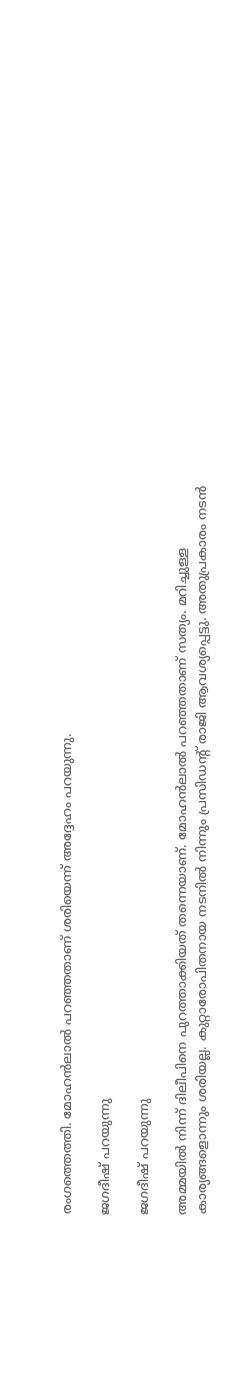രംഗത്തെത്തി. മോഹന്‍ലാല്‍ പറഞ്ഞതാണ് ശരിയെന്ന് അദ്ദേഹം പറയുന്നു.

ജഗദീഷ് പറയുന്നു

ജഗദീഷ് പറയുന്നു

അമ്മയില്‍ നിന്ന് ദിലീപിനെ പുറത്താക്കിയത് തന്നെയാണ്. മോഹന്‍ലാല്‍ പറഞ്ഞതാണ് സത്യം. മറിച്ചുള്ള കാര്യങ്ങളൊന്നും ശരിയല്ല. കുറ്റാരോപിതനായ നടനില്‍ നിന്നും പ്രസിഡന്റ് രാജി ആവശ്യപ്പെട്ടു. അതുപ്രകാരം നടന്‍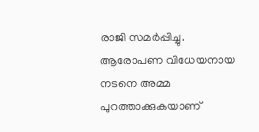രാജി സമര്‍പ്പിച്ചു. ആരോപണ വിധേയനായ നടനെ അമ്മ പുറത്താക്കുകയാണ്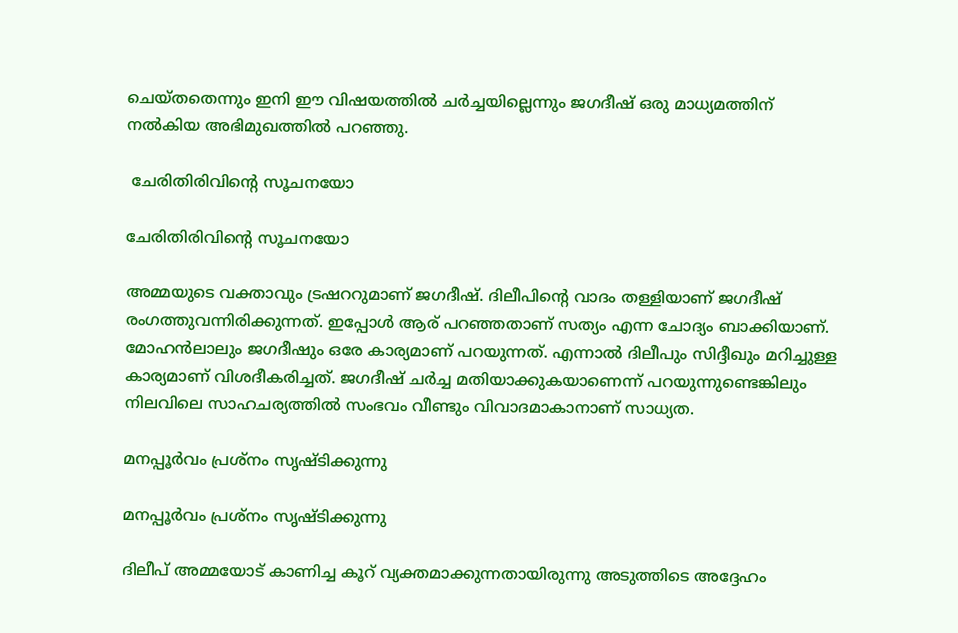ചെയ്തതെന്നും ഇനി ഈ വിഷയത്തില്‍ ചര്‍ച്ചയില്ലെന്നും ജഗദീഷ് ഒരു മാധ്യമത്തിന് നല്‍കിയ അഭിമുഖത്തില്‍ പറഞ്ഞു.

 ചേരിതിരിവിന്റെ സൂചനയോ

ചേരിതിരിവിന്റെ സൂചനയോ

അമ്മയുടെ വക്താവും ട്രഷററുമാണ് ജഗദീഷ്. ദിലീപിന്റെ വാദം തള്ളിയാണ് ജഗദീഷ് രംഗത്തുവന്നിരിക്കുന്നത്. ഇപ്പോള്‍ ആര് പറഞ്ഞതാണ് സത്യം എന്ന ചോദ്യം ബാക്കിയാണ്. മോഹന്‍ലാലും ജഗദീഷും ഒരേ കാര്യമാണ് പറയുന്നത്. എന്നാല്‍ ദിലീപും സിദ്ദീഖും മറിച്ചുള്ള കാര്യമാണ് വിശദീകരിച്ചത്. ജഗദീഷ് ചര്‍ച്ച മതിയാക്കുകയാണെന്ന് പറയുന്നുണ്ടെങ്കിലും നിലവിലെ സാഹചര്യത്തില്‍ സംഭവം വീണ്ടും വിവാദമാകാനാണ് സാധ്യത.

മനപ്പൂര്‍വം പ്രശ്‌നം സൃഷ്ടിക്കുന്നു

മനപ്പൂര്‍വം പ്രശ്‌നം സൃഷ്ടിക്കുന്നു

ദിലീപ് അമ്മയോട് കാണിച്ച കൂറ് വ്യക്തമാക്കുന്നതായിരുന്നു അടുത്തിടെ അദ്ദേഹം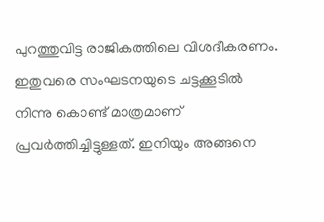പുറത്തുവിട്ട രാജികത്തിലെ വിശദീകരണം. ഇതുവരെ സംഘടനയുടെ ചട്ടക്കൂടില്‍ നിന്നു കൊണ്ട് മാത്രമാണ് പ്രവര്‍ത്തിച്ചിട്ടുള്ളത്. ഇനിയും അങ്ങനെ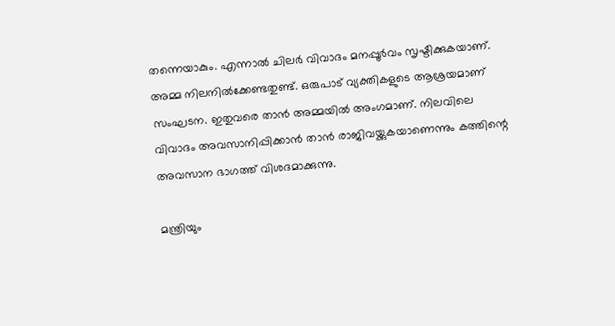തന്നെയാകും. എന്നാല്‍ ചിലര്‍ വിവാദം മനപ്പൂര്‍വം സൃഷ്ടിക്കുകയാണ്. അമ്മ നിലനില്‍ക്കേണ്ടതുണ്ട്. ഒരുപാട് വ്യക്തികളുടെ ആശ്രയമാണ് സംഘടന. ഇതുവരെ താന്‍ അമ്മയില്‍ അംഗമാണ്. നിലവിലെ വിവാദം അവസാനിപ്പിക്കാന്‍ താന്‍ രാജിവയ്ക്കുകയാണെന്നും കത്തിന്റെ അവസാന ഭാഗത്ത് വിശദമാക്കുന്നു.

മന്ത്രിയും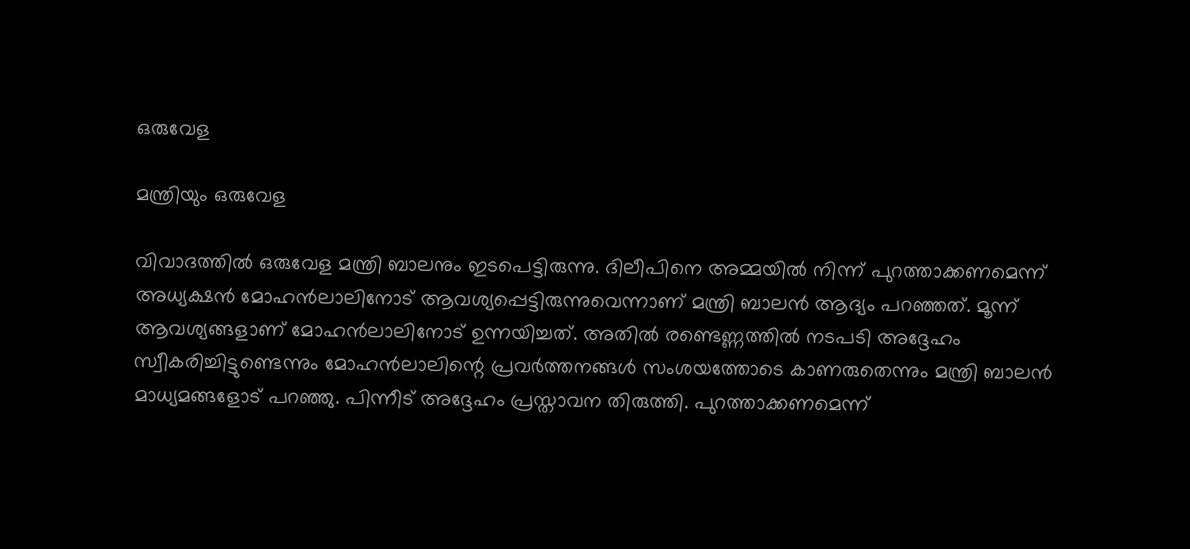ഒരുവേള

മന്ത്രിയും ഒരുവേള

വിവാദത്തില്‍ ഒരുവേള മന്ത്രി ബാലനും ഇടപെട്ടിരുന്നു. ദിലീപിനെ അമ്മയില്‍ നിന്ന് പുറത്താക്കണമെന്ന് അധ്യക്ഷന്‍ മോഹന്‍ലാലിനോട് ആവശ്യപ്പെട്ടിരുന്നുവെന്നാണ് മന്ത്രി ബാലന്‍ ആദ്യം പറഞ്ഞത്. മൂന്ന് ആവശ്യങ്ങളാണ് മോഹന്‍ലാലിനോട് ഉന്നയിച്ചത്. അതില്‍ രണ്ടെണ്ണത്തില്‍ നടപടി അദ്ദേഹം സ്വീകരിച്ചിട്ടുണ്ടെന്നും മോഹന്‍ലാലിന്റെ പ്രവര്‍ത്തനങ്ങള്‍ സംശയത്തോടെ കാണരുതെന്നും മന്ത്രി ബാലന്‍ മാധ്യമങ്ങളോട് പറഞ്ഞു. പിന്നീട് അദ്ദേഹം പ്രസ്താവന തിരുത്തി. പുറത്താക്കണമെന്ന്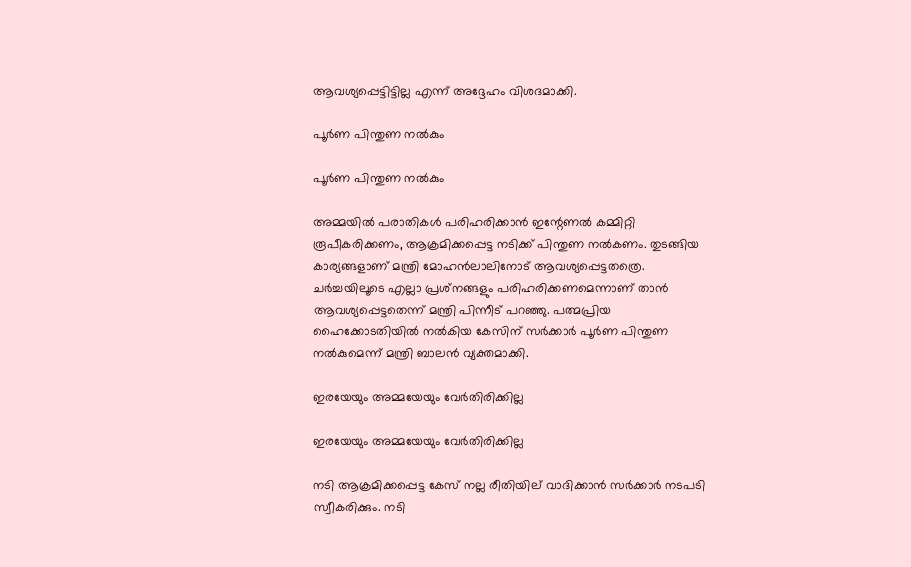ആവശ്യപ്പെട്ടിട്ടില്ല എന്ന് അദ്ദേഹം വിശദമാക്കി.

പൂര്‍ണ പിന്തുണ നല്‍കും

പൂര്‍ണ പിന്തുണ നല്‍കും

അമ്മയില്‍ പരാതികള്‍ പരിഹരിക്കാന്‍ ഇന്റേണല്‍ കമ്മിറ്റി രൂപീകരിക്കണം, ആക്രമിക്കപ്പെട്ട നടിക്ക് പിന്തുണ നല്‍കണം. തുടങ്ങിയ കാര്യങ്ങളാണ് മന്ത്രി മോഹന്‍ലാലിനോട് ആവശ്യപ്പെട്ടതത്രെ. ചര്‍ച്ചയിലൂടെ എല്ലാ പ്രശ്‌നങ്ങളും പരിഹരിക്കണമെന്നാണ് താന്‍ ആവശ്യപ്പെട്ടതെന്ന് മന്ത്രി പിന്നീട് പറഞ്ഞു. പത്മപ്രിയ ഹൈക്കോടതിയില്‍ നല്‍കിയ കേസിന് സര്‍ക്കാര്‍ പൂര്‍ണ പിന്തുണ നല്‍കുമെന്ന് മന്ത്രി ബാലന്‍ വ്യക്തമാക്കി.

ഇരയേയും അമ്മയേയും വേര്‍തിരിക്കില്ല

ഇരയേയും അമ്മയേയും വേര്‍തിരിക്കില്ല

നടി ആക്രമിക്കപ്പെട്ട കേസ് നല്ല രീതിയില് വാദിക്കാന്‍ സര്‍ക്കാര്‍ നടപടി സ്വീകരിക്കും. നടി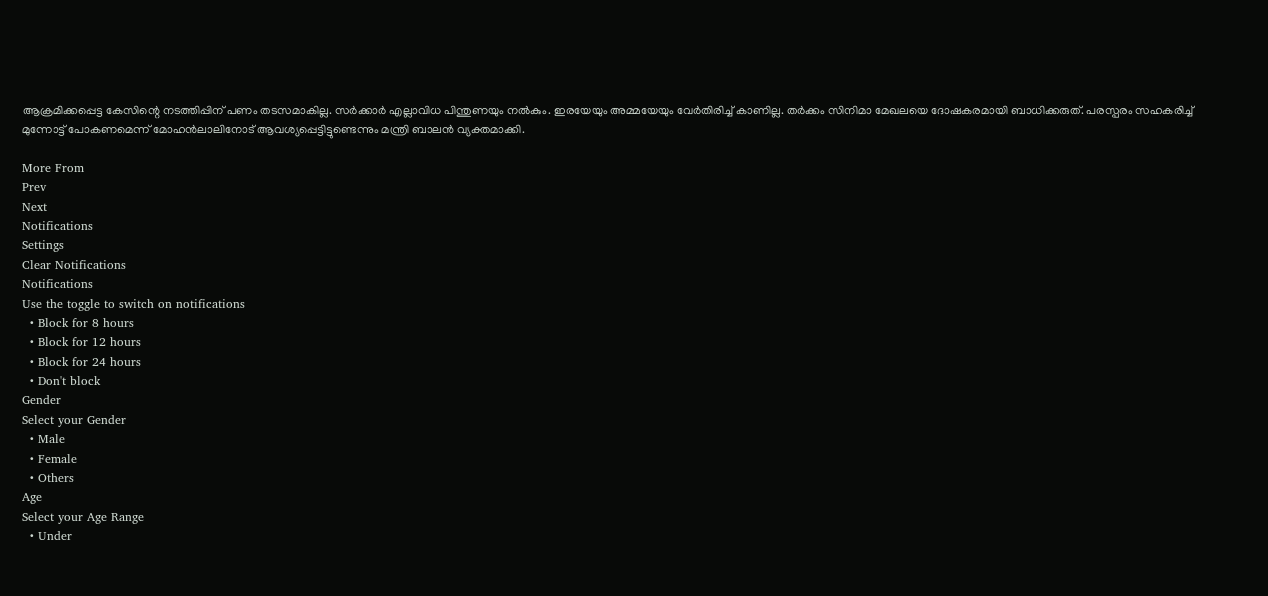ആക്രമിക്കപ്പെട്ട കേസിന്റെ നടത്തിപ്പിന് പണം തടസമാകില്ല. സര്‍ക്കാര്‍ എല്ലാവിധ പിന്തുണയും നല്‍കും. ഇരയേയും അമ്മയേയും വേര്‍തിരിച്ച് കാണില്ല. തര്‍ക്കം സിനിമാ മേഖലയെ ദോഷകരമായി ബാധിക്കരുത്. പരസ്പരം സഹകരിച്ച് മുന്നോട്ട് പോകണമെന്ന് മോഹന്‍ലാലിനോട് ആവശ്യപ്പെട്ടിട്ടുണ്ടെന്നും മന്ത്രി ബാലന്‍ വ്യക്തമാക്കി.

More From
Prev
Next
Notifications
Settings
Clear Notifications
Notifications
Use the toggle to switch on notifications
  • Block for 8 hours
  • Block for 12 hours
  • Block for 24 hours
  • Don't block
Gender
Select your Gender
  • Male
  • Female
  • Others
Age
Select your Age Range
  • Under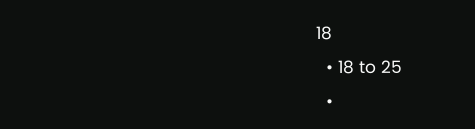18
  • 18 to 25
  •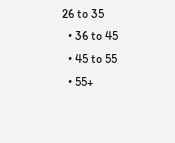26 to 35
  • 36 to 45
  • 45 to 55
  • 55+